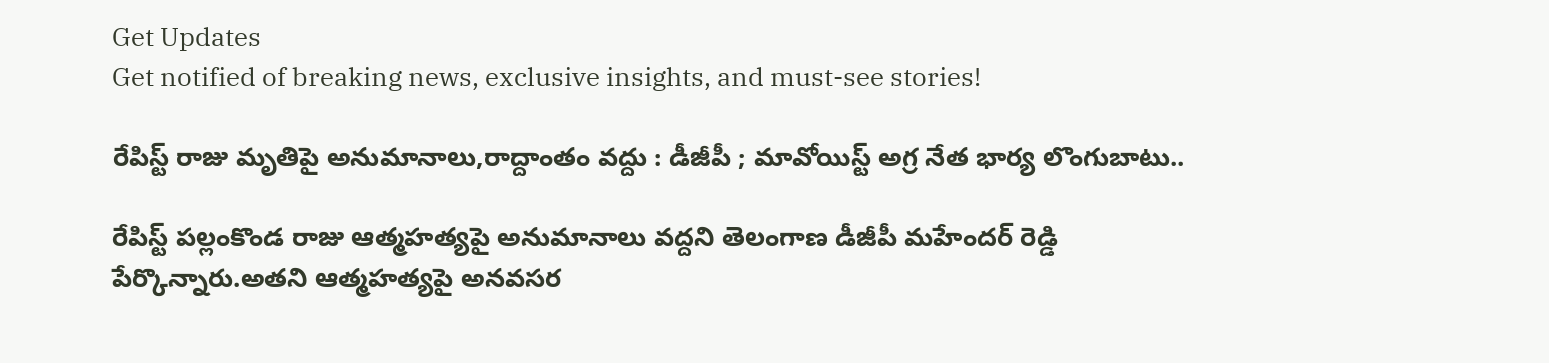Get Updates
Get notified of breaking news, exclusive insights, and must-see stories!

రేపిస్ట్ రాజు మృతిపై అనుమానాలు,రాద్దాంతం వద్దు : డీజీపీ ; మావోయిస్ట్ అగ్ర నేత భార్య లొంగుబాటు..

రేపిస్ట్ పల్లంకొండ రాజు ఆత్మహత్యపై అనుమానాలు వద్దని తెలంగాణ డీజీపీ మహేందర్ రెడ్డి పేర్కొన్నారు.అతని ఆత్మహత్యపై అనవసర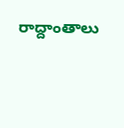రాద్దాంతాలు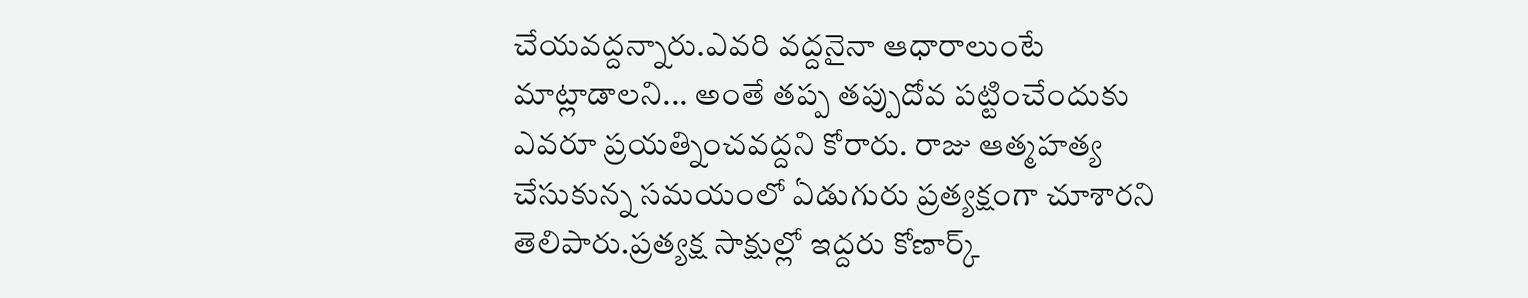చేయవద్దన్నారు.ఎవరి వద్దనైనా ఆధారాలుంటే మాట్లాడాలని... అంతే తప్ప తప్పుదోవ పట్టించేందుకు ఎవరూ ప్రయత్నించవద్దని కోరారు. రాజు ఆత్మహత్య చేసుకున్న సమయంలో ఏడుగురు ప్రత్యక్షంగా చూశారని తెలిపారు.ప్రత్యక్ష సాక్షుల్లో ఇద్దరు కోణార్క్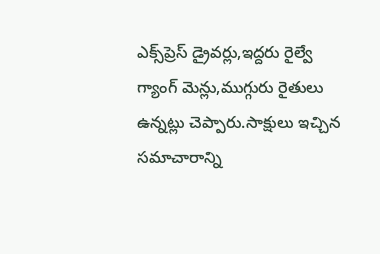ఎక్స్‌ప్రెస్ డ్రైవర్లు,ఇద్దరు రైల్వే గ్యాంగ్ మెన్లు,ముగ్గురు రైతులు ఉన్నట్లు చెప్పారు.సాక్షులు ఇచ్చిన సమాచారాన్ని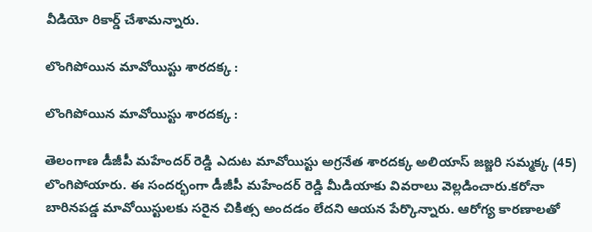వీడియో రికార్డ్ చేశామన్నారు.

లొంగిపోయిన మావోయిస్టు శారదక్క :

లొంగిపోయిన మావోయిస్టు శారదక్క :

తెలంగాణ డీజీపీ మహేందర్ రెడ్డి ఎదుట మావోయిస్టు అగ్రనేత శారదక్క అలియాస్ జజ్జరి సమ్మక్క (45) లొంగిపోయారు. ఈ సందర్భంగా డీజీపీ మహేందర్ రెడ్డి మీడియాకు వివరాలు వెల్లడించారు.కరోనా బారినపడ్డ మావోయిస్టులకు సరైన చికిత్స అందడం లేదని ఆయన పేర్కొన్నారు. ఆరోగ్య కారణాలతో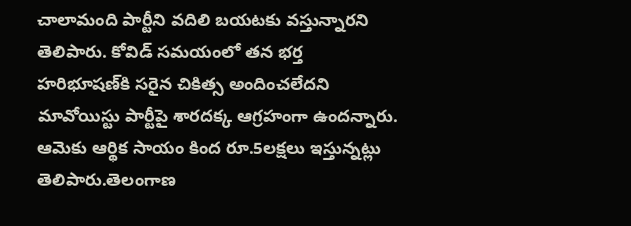చాలామంది పార్టీని వదిలి బయటకు వస్తున్నారని తెలిపారు. కోవిడ్ సమయంలో తన భర్త హరిభూషణ్‌కి సరైన చికిత్స అందించలేదని మావోయిస్టు పార్టీపై శారదక్క ఆగ్రహంగా ఉందన్నారు. ఆమెకు ఆర్థిక సాయం కింద రూ.5లక్షలు ఇస్తున్నట్లు తెలిపారు.తెలంగాణ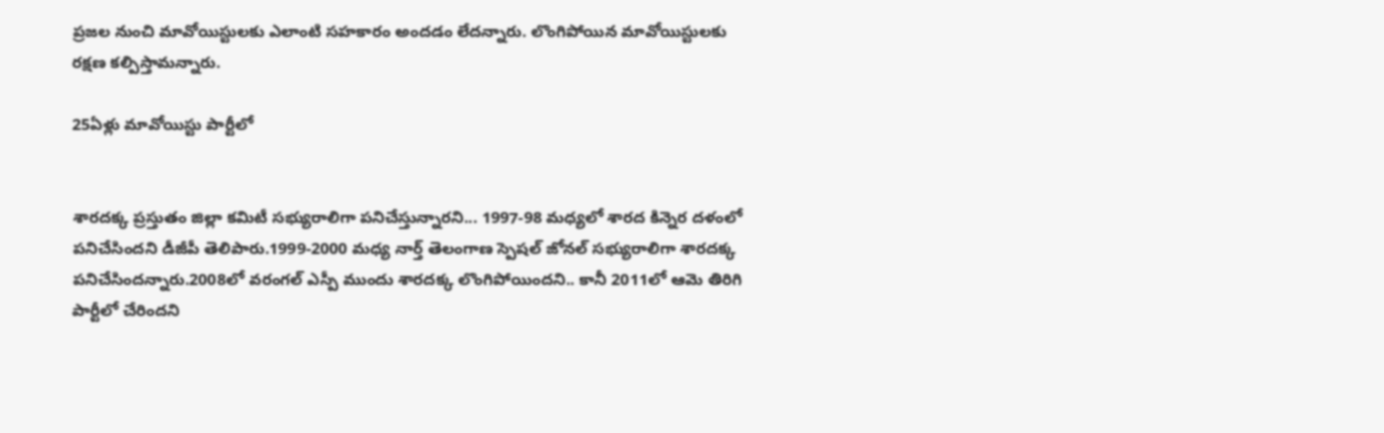ప్రజల నుంచి మావోయిస్టులకు ఎలాంటి సహకారం అందడం లేదన్నారు. లొంగిపోయిన మావోయిస్టులకు రక్షణ కల్పిస్తామన్నారు.

25ఏళ్లు మావోయిస్టు పార్టీలో


శారదక్క ప్రస్తుతం జిల్లా కమిటీ సభ్యురాలిగా పనిచేస్తున్నారని... 1997-98 మధ్యలో శారద కిన్నెర దళంలో పనిచేసిందని డీజీపీ తెలిపారు.1999-2000 మధ్య నార్త్ తెలంగాణ స్పెషల్ జోనల్ సభ్యురాలిగా శారదక్క పనిచేసిందన్నారు.2008లో వరంగల్ ఎస్పీ ముందు శారదక్క లొంగిపోయిందని.. కానీ 2011లో ఆమె తిరిగి పార్టీలో చేరిందని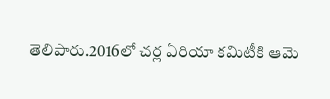తెలిపారు.2016లో చర్ల ఏరియా కమిటీకి ఆమె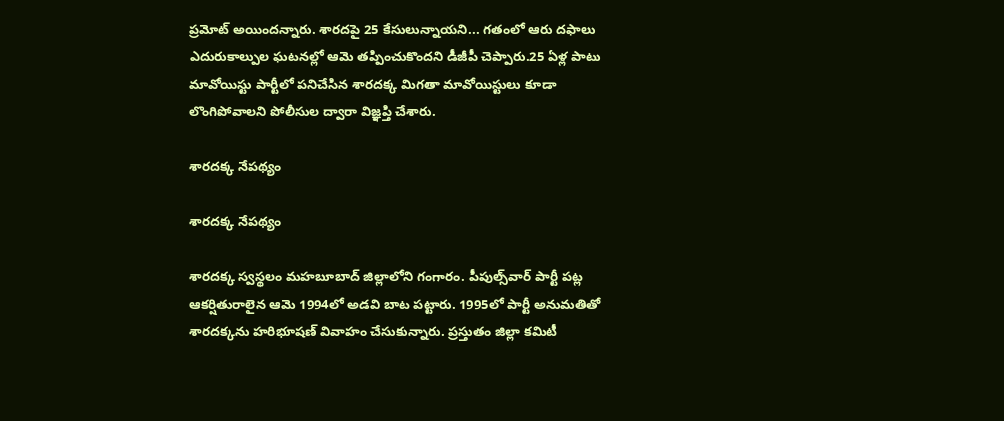ప్రమోట్ అయిందన్నారు. శారదపై 25 కేసులున్నాయని... గతంలో ఆరు దఫాలు ఎదురుకాల్పుల ఘటనల్లో ఆమె తప్పించుకొందని డీజీపీ చెప్పారు.25 ఏళ్ల పాటు మావోయిస్టు పార్టీలో పనిచేసిన శారదక్క మిగతా మావోయిస్టులు కూడా లొంగిపోవాలని పోలీసుల ద్వారా విజ్ఞప్తి చేశారు.

శారదక్క నేపథ్యం

శారదక్క నేపథ్యం

శారదక్క స్వస్థలం మహబూబాద్‌ జిల్లాలోని గంగారం. పీపుల్స్‌వార్‌ పార్టీ పట్ల ఆకర్షితురాలైన ఆమె 1994లో అడవి బాట పట్టారు. 1995లో పార్టీ అనుమతితో శారదక్కను హరిభూషణ్ వివాహం చేసుకున్నారు. ప్రస్తుతం జిల్లా కమిటీ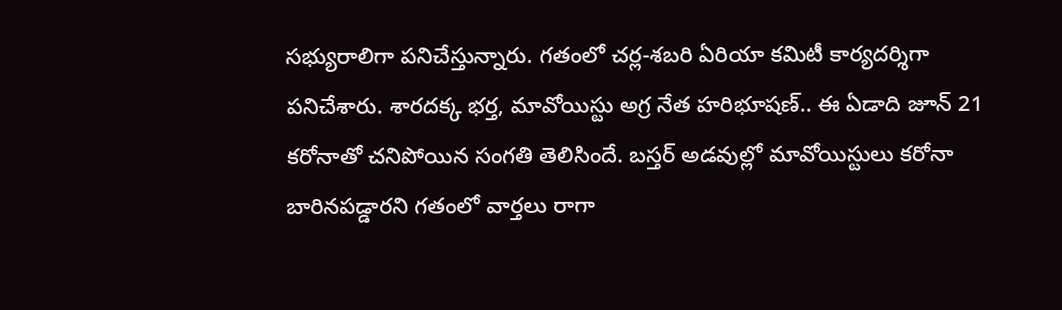సభ్యురాలిగా పనిచేస్తున్నారు. గతంలో చర్ల-శబరి ఏరియా కమిటీ కార్యదర్శిగా పనిచేశారు. శారదక్క భర్త, మావోయిస్టు అగ్ర నేత హరిభూషణ్.. ఈ ఏడాది జూన్‌ 21 కరోనాతో చనిపోయిన సంగతి తెలిసిందే. బస్తర్ అడవుల్లో మావోయిస్టులు కరోనా బారినపడ్డారని గతంలో వార్తలు రాగా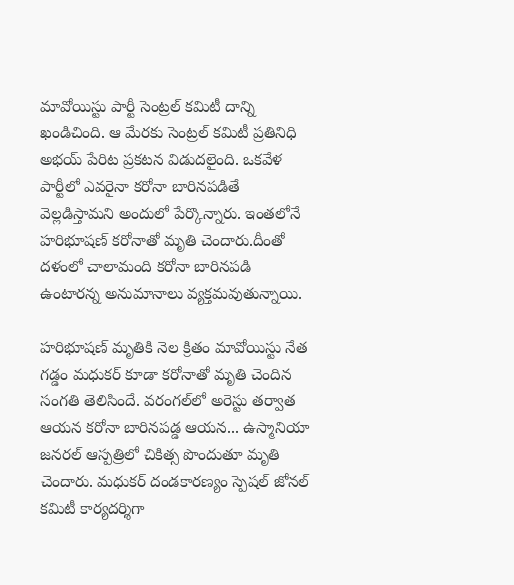మావోయిస్టు పార్టీ సెంట్రల్ కమిటీ దాన్ని ఖండిచింది. ఆ మేరకు సెంట్రల్ కమిటీ ప్రతినిధి అభయ్ పేరిట ప్రకటన విడుదలైంది. ఒకవేళ పార్టీలో ఎవరైనా కరోనా బారినపడితే వెల్లడిస్తామని అందులో పేర్కొన్నారు. ఇంతలోనే హరిభూషణ్ కరోనాతో మృతి చెందారు.దీంతో దళంలో చాలామంది కరోనా బారినపడి ఉంటారన్న అనుమానాలు వ్యక్తమవుతున్నాయి.

హరిభూషణ్ మృతికి నెల క్రితం మావోయిస్టు నేత గడ్డం మధుకర్ కూడా కరోనాతో మృతి చెందిన సంగతి తెలిసిందే. వరంగల్‌లో అరెస్టు తర్వాత ఆయన కరోనా బారినపడ్డ ఆయన... ఉస్మానియా జనరల్ ఆస్పత్రిలో చికిత్స పొందుతూ మృతి చెందారు. మధుకర్ దండకారణ్యం స్పెషల్ జోనల్ కమిటీ కార్యదర్శిగా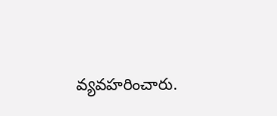వ్యవహరించారు.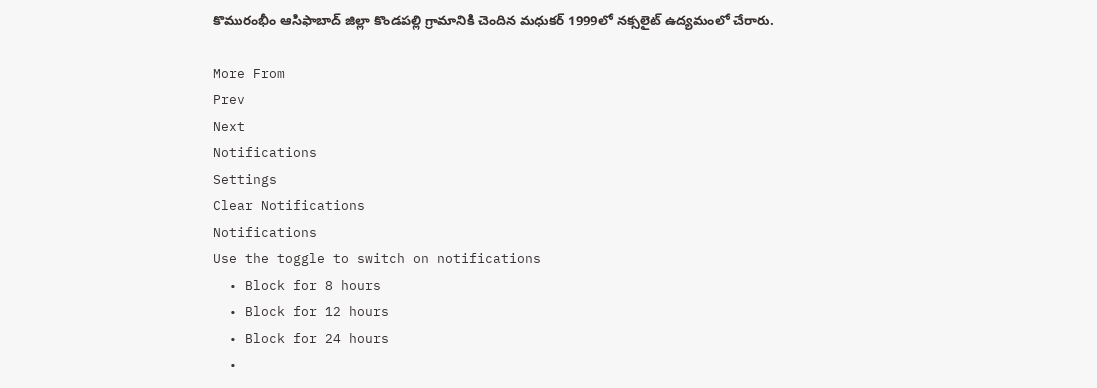కొమురంభీం ఆసిఫాబాద్ జిల్లా కొండపల్లి గ్రామానికి చెందిన మధుకర్ 1999లో నక్సలైట్ ఉద్యమంలో చేరారు.

More From
Prev
Next
Notifications
Settings
Clear Notifications
Notifications
Use the toggle to switch on notifications
  • Block for 8 hours
  • Block for 12 hours
  • Block for 24 hours
  •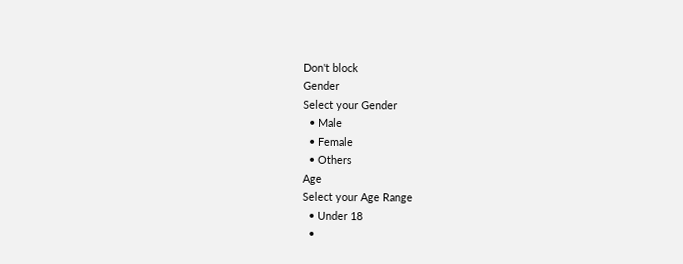Don't block
Gender
Select your Gender
  • Male
  • Female
  • Others
Age
Select your Age Range
  • Under 18
  •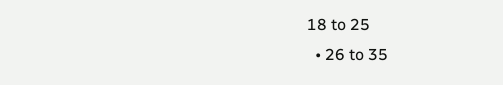18 to 25
  • 26 to 35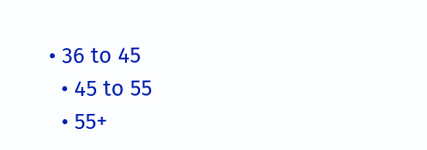• 36 to 45
  • 45 to 55
  • 55+